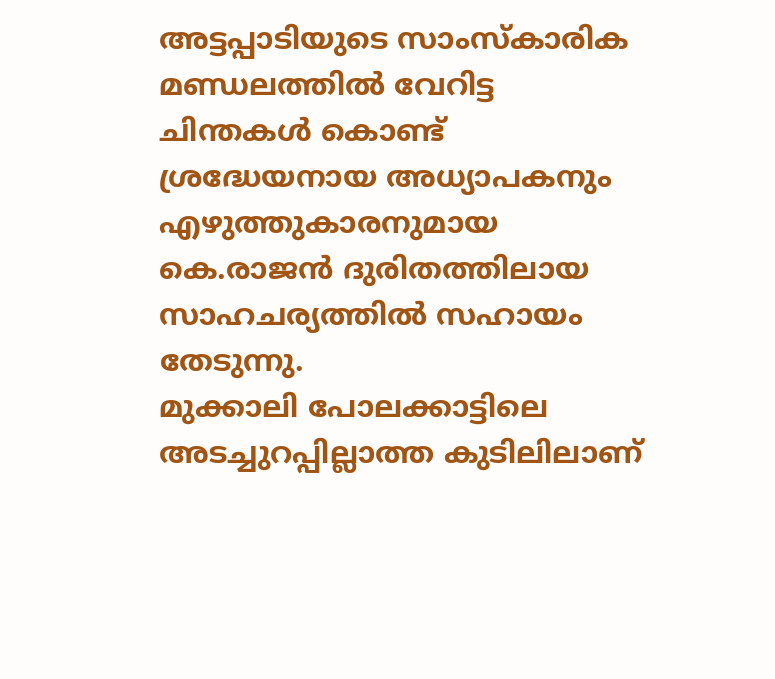അട്ടപ്പാടിയുടെ സാംസ്കാരിക മണ്ഡലത്തിൽ വേറിട്ട ചിന്തകൾ കൊണ്ട് ശ്രദ്ധേയനായ അധ്യാപകനും എഴുത്തുകാരനുമായ കെ.രാജൻ ദുരിതത്തിലായ സാഹചര്യത്തിൽ സഹായം തേടുന്നു.
മുക്കാലി പോലക്കാട്ടിലെ അടച്ചുറപ്പില്ലാത്ത കുടിലിലാണ്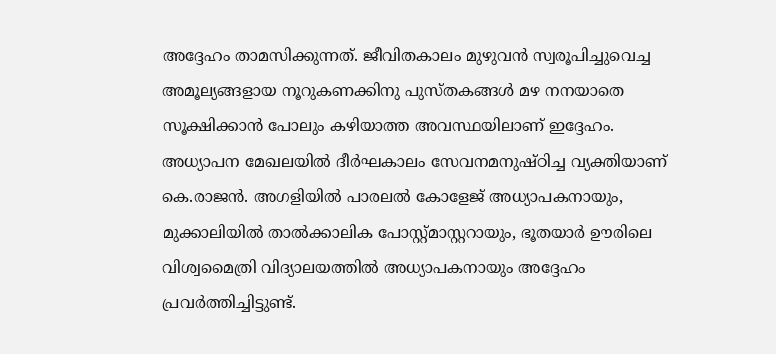അദ്ദേഹം താമസിക്കുന്നത്. ജീവിതകാലം മുഴുവൻ സ്വരൂപിച്ചുവെച്ച അമൂല്യങ്ങളായ നൂറുകണക്കിനു പുസ്തകങ്ങൾ മഴ നനയാതെ സൂക്ഷിക്കാൻ പോലും കഴിയാത്ത അവസ്ഥയിലാണ് ഇദ്ദേഹം.
അധ്യാപന മേഖലയിൽ ദീർഘകാലം സേവനമനുഷ്ഠിച്ച വ്യക്തിയാണ് കെ.രാജൻ. അഗളിയിൽ പാരലൽ കോളേജ് അധ്യാപകനായും, മുക്കാലിയിൽ താൽക്കാലിക പോസ്റ്റ്മാസ്റ്ററായും, ഭൂതയാർ ഊരിലെ വിശ്വമൈത്രി വിദ്യാലയത്തിൽ അധ്യാപകനായും അദ്ദേഹം പ്രവർത്തിച്ചിട്ടുണ്ട്.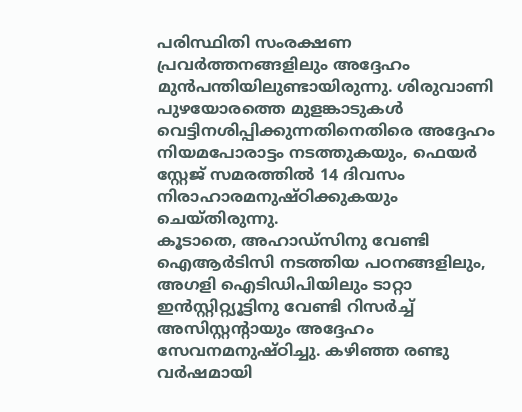പരിസ്ഥിതി സംരക്ഷണ പ്രവർത്തനങ്ങളിലും അദ്ദേഹം മുൻപന്തിയിലുണ്ടായിരുന്നു. ശിരുവാണി പുഴയോരത്തെ മുളങ്കാടുകൾ വെട്ടിനശിപ്പിക്കുന്നതിനെതിരെ അദ്ദേഹം നിയമപോരാട്ടം നടത്തുകയും, ഫെയർ സ്റ്റേജ് സമരത്തിൽ 14 ദിവസം നിരാഹാരമനുഷ്ഠിക്കുകയും ചെയ്തിരുന്നു.
കൂടാതെ, അഹാഡ്സിനു വേണ്ടി ഐആർടിസി നടത്തിയ പഠനങ്ങളിലും, അഗളി ഐടിഡിപിയിലും ടാറ്റാ ഇൻസ്റ്റിറ്റ്യൂട്ടിനു വേണ്ടി റിസർച്ച് അസിസ്റ്റന്റായും അദ്ദേഹം സേവനമനുഷ്ഠിച്ചു. കഴിഞ്ഞ രണ്ടു വർഷമായി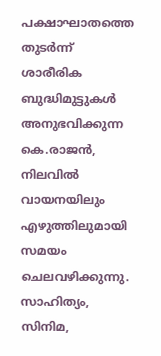പക്ഷാഘാതത്തെ തുടർന്ന് ശാരീരിക ബുദ്ധിമുട്ടുകൾ അനുഭവിക്കുന്ന കെ.രാജൻ, നിലവിൽ വായനയിലും എഴുത്തിലുമായി സമയം ചെലവഴിക്കുന്നു.
സാഹിത്യം, സിനിമ,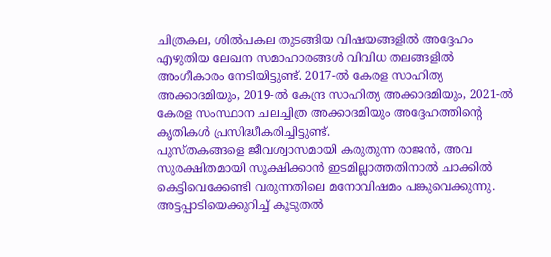ചിത്രകല, ശിൽപകല തുടങ്ങിയ വിഷയങ്ങളിൽ അദ്ദേഹം എഴുതിയ ലേഖന സമാഹാരങ്ങൾ വിവിധ തലങ്ങളിൽ അംഗീകാരം നേടിയിട്ടുണ്ട്. 2017-ൽ കേരള സാഹിത്യ അക്കാദമിയും, 2019-ൽ കേന്ദ്ര സാഹിത്യ അക്കാദമിയും, 2021-ൽ കേരള സംസ്ഥാന ചലച്ചിത്ര അക്കാദമിയും അദ്ദേഹത്തിന്റെ കൃതികൾ പ്രസിദ്ധീകരിച്ചിട്ടുണ്ട്.
പുസ്തകങ്ങളെ ജീവശ്വാസമായി കരുതുന്ന രാജൻ, അവ സുരക്ഷിതമായി സൂക്ഷിക്കാൻ ഇടമില്ലാത്തതിനാൽ ചാക്കിൽ കെട്ടിവെക്കേണ്ടി വരുന്നതിലെ മനോവിഷമം പങ്കുവെക്കുന്നു. അട്ടപ്പാടിയെക്കുറിച്ച് കൂടുതൽ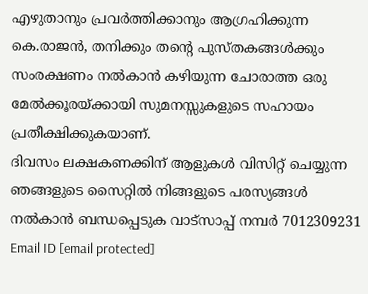എഴുതാനും പ്രവർത്തിക്കാനും ആഗ്രഹിക്കുന്ന കെ.രാജൻ, തനിക്കും തന്റെ പുസ്തകങ്ങൾക്കും സംരക്ഷണം നൽകാൻ കഴിയുന്ന ചോരാത്ത ഒരു മേൽക്കൂരയ്ക്കായി സുമനസ്സുകളുടെ സഹായം പ്രതീക്ഷിക്കുകയാണ്.
ദിവസം ലക്ഷകണക്കിന് ആളുകൾ വിസിറ്റ് ചെയ്യുന്ന ഞങ്ങളുടെ സൈറ്റിൽ നിങ്ങളുടെ പരസ്യങ്ങൾ നൽകാൻ ബന്ധപ്പെടുക വാട്സാപ്പ് നമ്പർ 7012309231 Email ID [email protected]